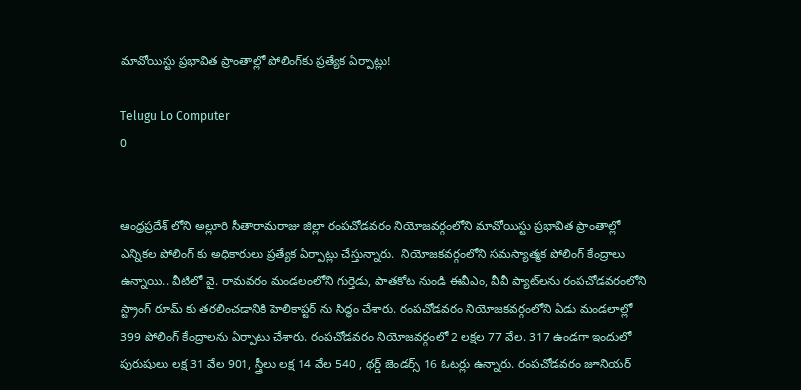మావోయిస్టు ప్రభావిత ప్రాంతాల్లో పోలింగ్‌కు ప్రత్యేక ఏర్పాట్లు!

Telugu Lo Computer
0


ఆంధ్రప్రదేశ్ లోని అల్లూరి సీతారామరాజు జిల్లా రంపచోడవరం నియోజవర్గంలోని మావోయిస్టు ప్రభావిత ప్రాంతాల్లో ఎన్నికల పోలింగ్ కు అధికారులు ప్రత్యేక ఏర్పాట్లు చేస్తున్నారు.  నియోజకవర్గంలోని సమస్యాత్మక పోలింగ్ కేంద్రాలు ఉన్నాయి.. వీటిలో వై. రామవరం మండలంలోని గుర్తెడు, పాతకోట నుండి ఈవీఎం, వీవీ ప్యాట్‌లను రంపచోడవరంలోని స్ట్రాంగ్ రూమ్ కు తరలించడానికి హెలికాప్టర్ ను సిద్ధం చేశారు. రంపచోడవరం నియోజకవర్గంలోని ఏడు మండలాల్లో 399 పోలింగ్ కేంద్రాలను ఏర్పాటు చేశారు. రంపచోడవరం నియోజవర్గంలో 2 లక్షల 77 వేల. 317 ఉండగా ఇందులో పురుషులు లక్ష 31 వేల 901, స్త్రీలు లక్ష 14 వేల 540 , థర్డ్ జెండర్స్ 16 ఓటర్లు ఉన్నారు. రంపచోడవరం జూనియర్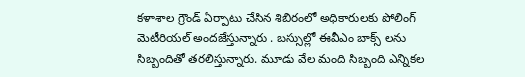కళాశాల గ్రౌండ్ ఏర్పాటు చేసిన శిబిరంలో అధికారులకు పోలింగ్ మెటీరియల్ అందజేస్తున్నారు . బస్సుల్లో ఈవీఎం బాక్స్ లను సిబ్బందితో తరలిస్తున్నారు. మూడు వేల మంది సిబ్బంది ఎన్నికల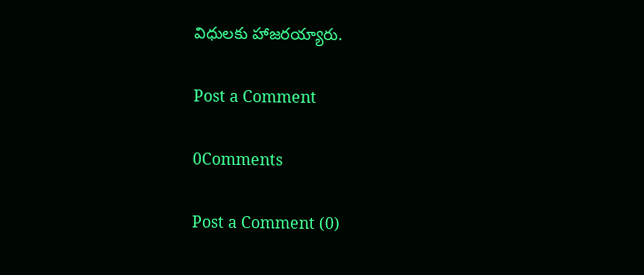విధులకు హాజరయ్యారు.

Post a Comment

0Comments

Post a Comment (0)